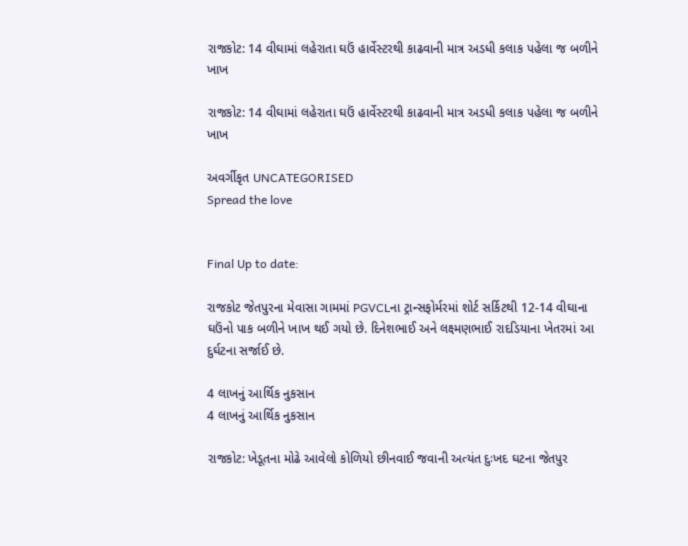રાજકોટ: 14 વીઘામાં લહેરાતા ઘઉં હાર્વેસ્ટરથી કાઢવાની માત્ર અડધી કલાક પહેલા જ બળીને ખાખ

રાજકોટ: 14 વીઘામાં લહેરાતા ઘઉં હાર્વેસ્ટરથી કાઢવાની માત્ર અડધી કલાક પહેલા જ બળીને ખાખ

અવર્ગીકૃત UNCATEGORISED
Spread the love


Final Up to date:

રાજકોટ જેતપુરના મેવાસા ગામમાં PGVCLના ટ્રાન્સફોર્મરમાં શોર્ટ સર્કિટથી 12-14 વીઘાના ઘઉંનો પાક બળીને ખાખ થઈ ગયો છે. દિનેશભાઈ અને લક્ષ્મણભાઈ રાદડિયાના ખેતરમાં આ દુર્ઘટના સર્જાઈ છે.

4 લાખનું આર્થિક નુકસાન
4 લાખનું આર્થિક નુકસાન

રાજકોટ: ખેડૂતના મોઢે આવેલો કોળિયો છીનવાઈ જવાની અત્યંત દુઃખદ ઘટના જેતપુર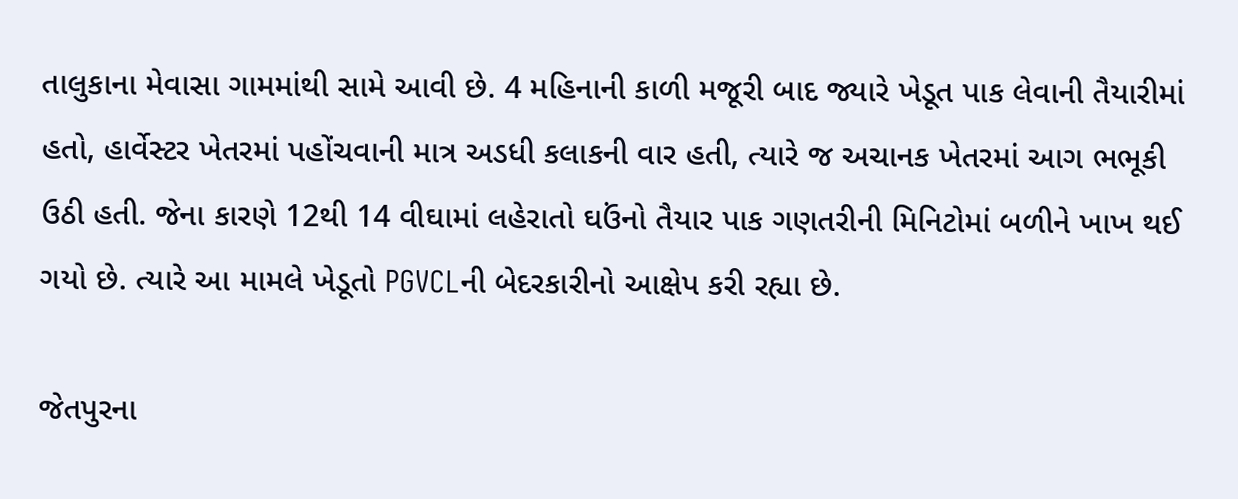તાલુકાના મેવાસા ગામમાંથી સામે આવી છે. 4 મહિનાની કાળી મજૂરી બાદ જ્યારે ખેડૂત પાક લેવાની તૈયારીમાં હતો, હાર્વેસ્ટર ખેતરમાં પહોંચવાની માત્ર અડધી કલાકની વાર હતી, ત્યારે જ અચાનક ખેતરમાં આગ ભભૂકી ઉઠી હતી. જેના કારણે 12થી 14 વીઘામાં લહેરાતો ઘઉંનો તૈયાર પાક ગણતરીની મિનિટોમાં બળીને ખાખ થઈ ગયો છે. ત્યારે આ મામલે ખેડૂતો PGVCLની બેદરકારીનો આક્ષેપ કરી રહ્યા છે.

જેતપુરના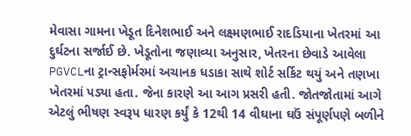મેવાસા ગામના ખેડૂત દિનેશભાઈ અને લક્ષ્મણભાઈ રાદડિયાના ખેતરમાં આ દુર્ઘટના સર્જાઈ છે. ખેડૂતોના જણાવ્યા અનુસાર, ખેતરના છેવાડે આવેલા PGVCLના ટ્રાન્સફોર્મરમાં અચાનક ધડાકા સાથે શોર્ટ સર્કિટ થયું અને તણખા ખેતરમાં પડ્યા હતા. જેના કારણે આ આગ પ્રસરી હતી. જોતજોતામાં આગે એટલું ભીષણ સ્વરૂપ ધારણ કર્યું કે 12થી 14 વીઘાના ઘઉં સંપૂર્ણપણે બળીને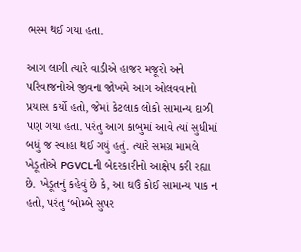ભસ્મ થઈ ગયા હતા.

આગ લાગી ત્યારે વાડીએ હાજર મજૂરો અને પરિવાજનોએ જીવના જોખમે આગ ઓલવવાનો પ્રયાસ કર્યો હતો, જેમાં કેટલાક લોકો સામાન્ય દાઝી પણ ગયા હતા. પરંતુ આગ કાબુમાં આવે ત્યાં સુધીમાં બધું જ સ્વાહા થઈ ગયું હતું. ત્યારે સમગ્ર મામલે ખેડૂતોએ PGVCLની બેદરકારીનો આક્ષેપ કરી રહ્યા છે. ખેડૂતનું કહેવું છે કે, આ ઘઉં કોઈ સામાન્ય પાક ન હતો, પરંતુ ‘બોમ્બે સુપર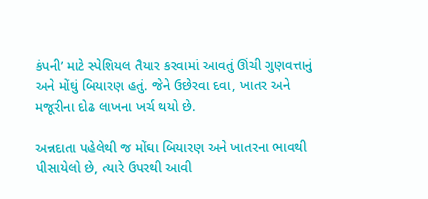કંપની’ માટે સ્પેશિયલ તૈયાર કરવામાં આવતું ઊંચી ગુણવત્તાનું અને મોંઘું બિયારણ હતું. જેને ઉછેરવા દવા, ખાતર અને મજૂરીના દોઢ લાખના ખર્ચ થયો છે.

અન્નદાતા પહેલેથી જ મોંઘા બિયારણ અને ખાતરના ભાવથી પીસાયેલો છે, ત્યારે ઉપરથી આવી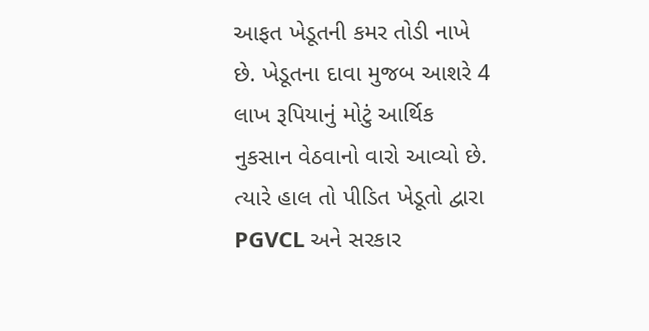આફત ખેડૂતની કમર તોડી નાખે છે. ખેડૂતના દાવા મુજબ આશરે 4 લાખ રૂપિયાનું મોટું આર્થિક નુકસાન વેઠવાનો વારો આવ્યો છે. ત્યારે હાલ તો પીડિત ખેડૂતો દ્વારા PGVCL અને સરકાર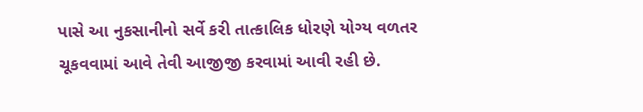પાસે આ નુકસાનીનો સર્વે કરી તાત્કાલિક ધોરણે યોગ્ય વળતર ચૂકવવામાં આવે તેવી આજીજી કરવામાં આવી રહી છે.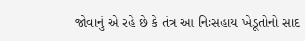જોવાનું એ રહે છે કે તંત્ર આ નિઃસહાય ખેડૂતોનો સાદ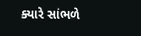ક્યારે સાંભળે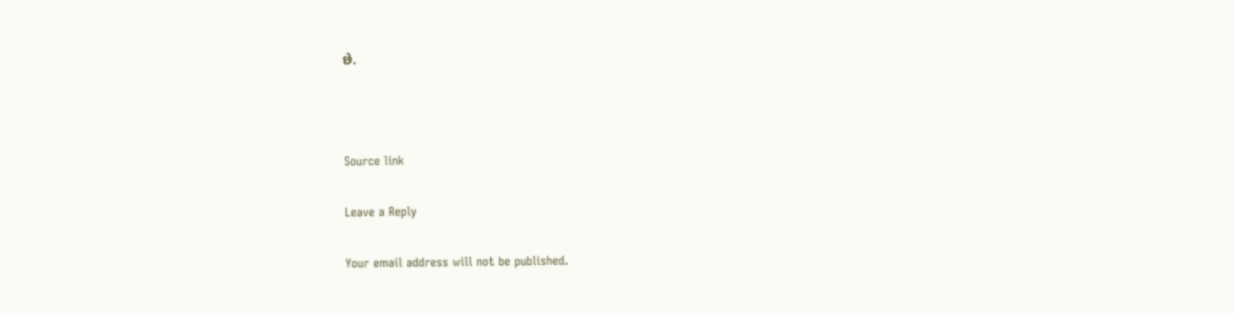છે.



Source link

Leave a Reply

Your email address will not be published.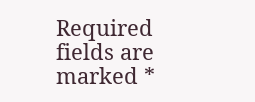Required fields are marked *